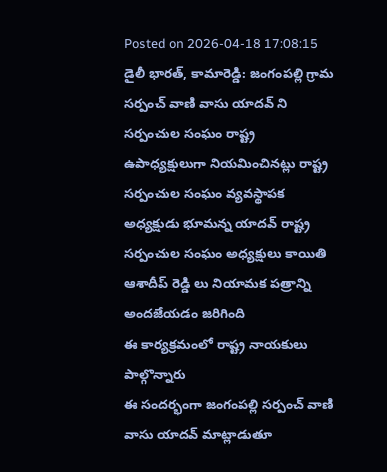Posted on 2026-04-18 17:08:15
డైలీ భారత్, కామారెడ్డి: జంగంపల్లి గ్రామ సర్పంచ్ వాణి వాసు యాదవ్ ని సర్పంచుల సంఘం రాష్ట్ర ఉపాధ్యక్షులుగా నియమించినట్లు రాష్ట్ర సర్పంచుల సంఘం వ్యవస్థాపక అధ్యక్షుడు భూమన్న యాదవ్ రాష్ట్ర సర్పంచుల సంఘం అధ్యక్షులు కాయితి ఆశాదీప్ రెడ్డి లు నియామక పత్రాన్ని అందజేయడం జరిగింది
ఈ కార్యక్రమంలో రాష్ట్ర నాయకులు పాల్గొన్నారు
ఈ సందర్భంగా జంగంపల్లి సర్పంచ్ వాణి వాసు యాదవ్ మాట్లాడుతూ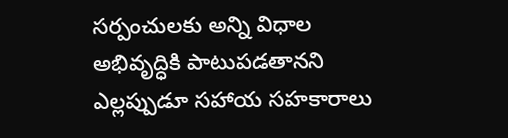సర్పంచులకు అన్ని విధాల అభివృద్ధికి పాటుపడతానని ఎల్లప్పుడూ సహాయ సహకారాలు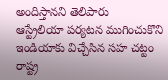అందిస్తానని తెలిపారు
ఆస్ట్రేలియా పర్యటన ముగించుకొని ఇండియాకు విచ్చేసిన సహ చట్టం రాష్ట్ర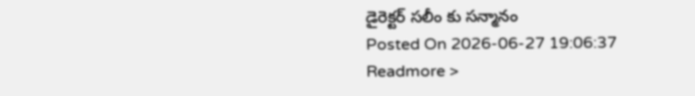డైరెక్టర్ సలీం కు సన్మానం
Posted On 2026-06-27 19:06:37
Readmore >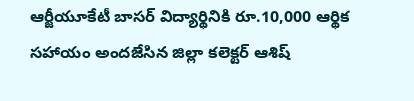ఆర్జీయూకేటీ బాసర్ విద్యార్థినికి రూ.10,000 ఆర్థిక సహాయం అందజేసిన జిల్లా కలెక్టర్ ఆశిష్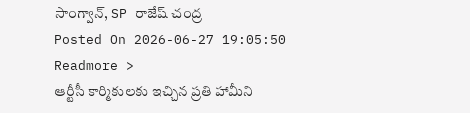సాంగ్వాన్, SP రాజేష్ చంద్ర
Posted On 2026-06-27 19:05:50
Readmore >
ఆర్టీసీ కార్మికులకు ఇచ్చిన ప్రతి హామీని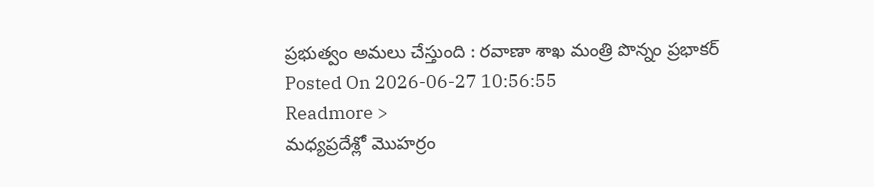ప్రభుత్వం అమలు చేస్తుంది : రవాణా శాఖ మంత్రి పొన్నం ప్రభాకర్
Posted On 2026-06-27 10:56:55
Readmore >
మధ్యప్రదేశ్లో మొహర్రం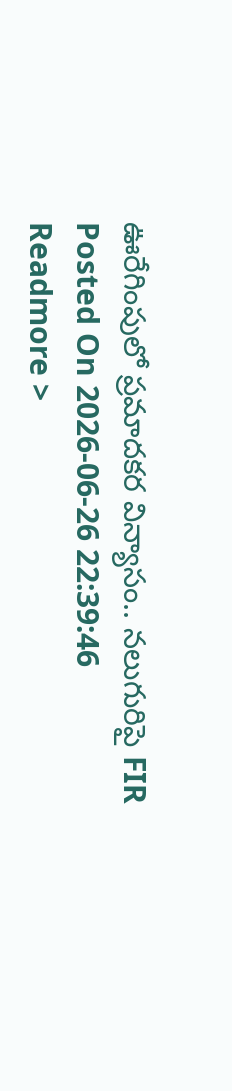ఊరేగింపులో ప్రమాదకర విన్యాసం.. నలుగురిపై FIR
Posted On 2026-06-26 22:39:46
Readmore >